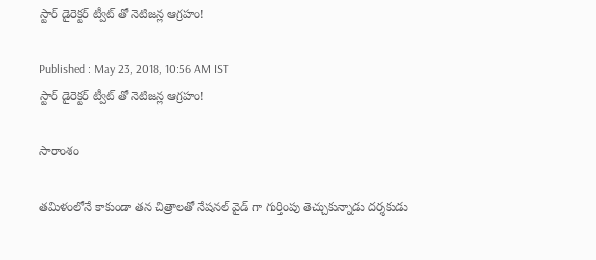స్టార్ డైరెక్టర్ ట్వీట్ తో నెటిజన్ల ఆగ్రహం!

Published : May 23, 2018, 10:56 AM IST
స్టార్ డైరెక్టర్ ట్వీట్ తో నెటిజన్ల ఆగ్రహం!

సారాంశం

తమిళంలోనే కాకుండా తన చిత్రాలతో నేషనల్ వైడ్ గా గుర్తింపు తెచ్చుకున్నాడు దర్శకుడు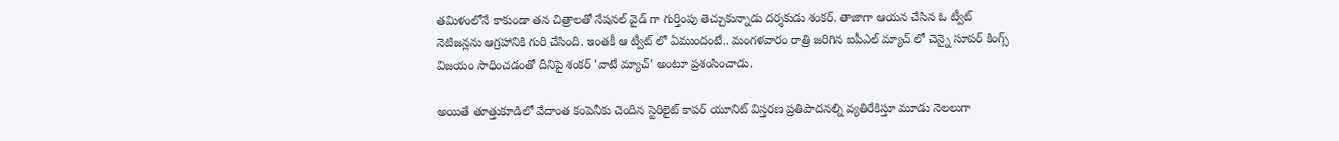తమిళంలోనే కాకుండా తన చిత్రాలతో నేషనల్ వైడ్ గా గుర్తింపు తెచ్చుకున్నాడు దర్శకుడు శంకర్. తాజాగా ఆయన చేసిన ఓ ట్వీట్ నెటిజన్లను ఆగ్రహానికి గురి చేసింది. ఇంతకీ ఆ ట్వీట్ లో ఏముందంటే.. మంగళవారం రాత్రి జరిగిన ఐపీఎల్ మ్యాచ్ లో చెన్నై సూపర్ కింగ్స్ విజయం సాధించడంతో దీనిపై శంకర్ 'వాటే మ్యాచ్' అంటూ ప్రశంసించాడు.

అయితే తూత్తుకూడిలో వేదాంత కంపెనీకు చెందిన స్టెరిలైట్ కాపర్ యూనిట్ విస్తరణ ప్రతిపాదనల్ని వ్యతిరేకిస్తూ మూడు నెలలుగా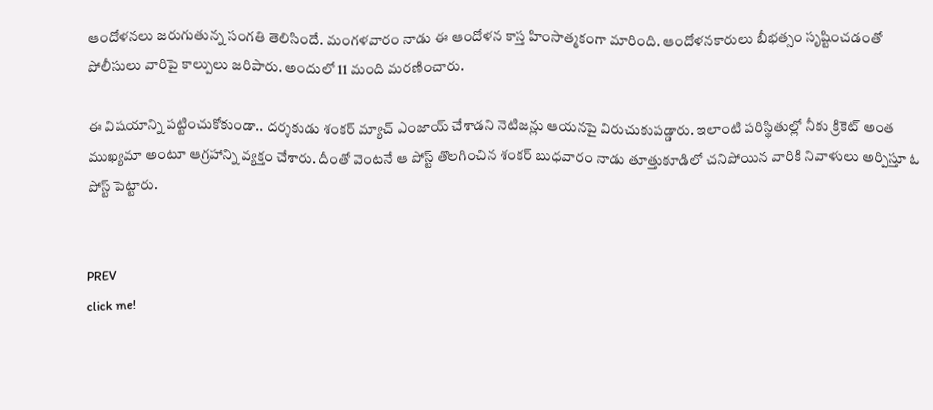ఆందోళనలు జరుగుతున్న సంగతి తెలిసిందే. మంగళవారం నాడు ఈ ఆందోళన కాస్త హింసాత్మకంగా మారింది. ఆందోళనకారులు బీభత్సం సృష్టించడంతో పోలీసులు వారిపై కాల్పులు జరిపారు. అందులో 11 మంది మరణించారు.

ఈ విషయాన్ని పట్టించుకోకుండా.. దర్శకుడు శంకర్ మ్యాచ్ ఎంజాయ్ చేశాడని నెటిజన్లు ఆయనపై విరుచుకుపడ్డారు. ఇలాంటి పరిస్థితుల్లో నీకు క్రికెట్ అంత ముఖ్యమా అంటూ ఆగ్రహాన్ని వ్యక్తం చేశారు. దీంతో వెంటనే ఆ పోస్ట్ తొలగించిన శంకర్ బుధవారం నాడు తూత్తుకూడిలో చనిపోయిన వారికి నివాళులు అర్పిస్తూ ఓ పోస్ట్ పెట్టారు.


PREV
click me!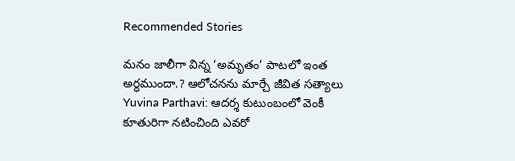Recommended Stories

మ‌నం జాలీగా విన్న ‘అమృతం’ పాట‌లో ఇంత అర్థ‌ముందా.? ఆలోచ‌న‌ను మార్చే జీవిత స‌త్యాలు
Yuvina Parthavi: ఆదర్శ కుటుంబంలో వెంకీ కూతురిగా నటించింది ఎవరో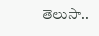తెలుసా..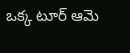ఒక్క టూర్ ఆమె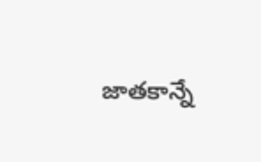జాతకాన్నే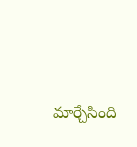మార్చేసింది